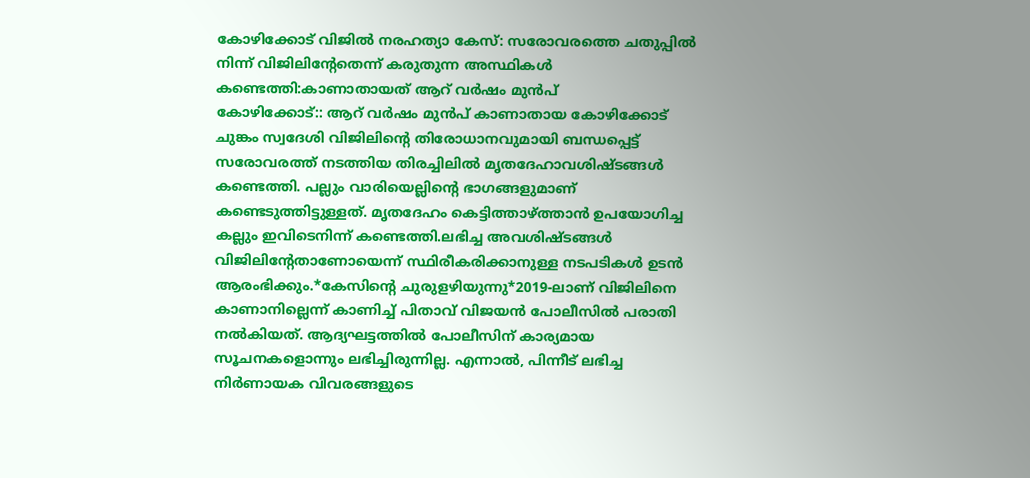കോഴിക്കോട് വിജിൽ നരഹത്യാ കേസ്: സരോവരത്തെ ചതുപ്പിൽ നിന്ന് വിജിലിൻ്റേതെന്ന് കരുതുന്ന അസ്ഥികൾ കണ്ടെത്തി:കാണാതായത് ആറ് വർഷം മുൻപ്
കോഴിക്കോട്:: ആറ് വർഷം മുൻപ് കാണാതായ കോഴിക്കോട് ചുങ്കം സ്വദേശി വിജിലിന്റെ തിരോധാനവുമായി ബന്ധപ്പെട്ട് സരോവരത്ത് നടത്തിയ തിരച്ചിലിൽ മൃതദേഹാവശിഷ്ടങ്ങൾ കണ്ടെത്തി. പല്ലും വാരിയെല്ലിന്റെ ഭാഗങ്ങളുമാണ് കണ്ടെടുത്തിട്ടുള്ളത്. മൃതദേഹം കെട്ടിത്താഴ്ത്താൻ ഉപയോഗിച്ച കല്ലും ഇവിടെനിന്ന് കണ്ടെത്തി.ലഭിച്ച അവശിഷ്ടങ്ങൾ വിജിലിന്റേതാണോയെന്ന് സ്ഥിരീകരിക്കാനുള്ള നടപടികൾ ഉടൻ ആരംഭിക്കും.*കേസിന്റെ ചുരുളഴിയുന്നു*2019-ലാണ് വിജിലിനെ കാണാനില്ലെന്ന് കാണിച്ച് പിതാവ് വിജയൻ പോലീസിൽ പരാതി നൽകിയത്. ആദ്യഘട്ടത്തിൽ പോലീസിന് കാര്യമായ സൂചനകളൊന്നും ലഭിച്ചിരുന്നില്ല. എന്നാൽ, പിന്നീട് ലഭിച്ച നിർണായക വിവരങ്ങളുടെ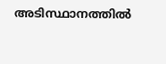അടിസ്ഥാനത്തിൽ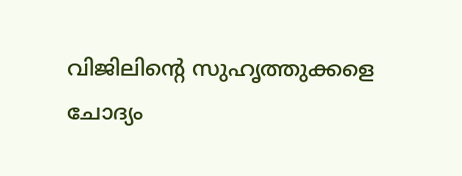വിജിലിന്റെ സുഹൃത്തുക്കളെ ചോദ്യം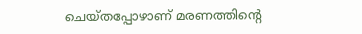ചെയ്തപ്പോഴാണ് മരണത്തിന്റെ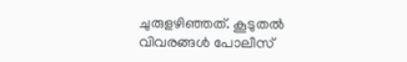ചുരുളഴിഞ്ഞത്. കൂടുതൽ വിവരങ്ങൾ പോലീസ്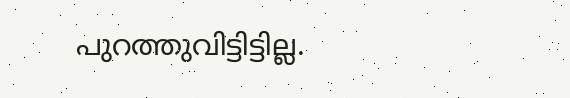പുറത്തുവിട്ടിട്ടില്ല.